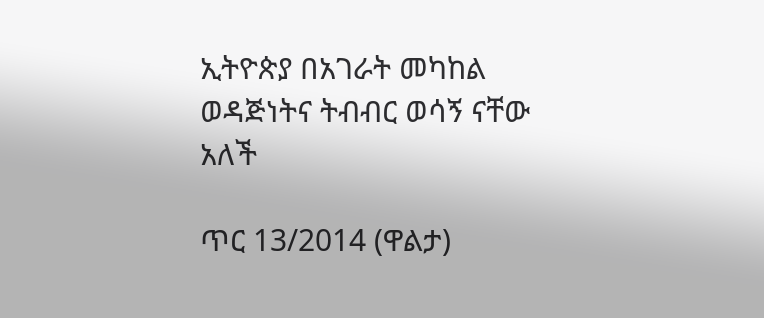ኢትዮጵያ በአገራት መካከል ወዳጅነትና ትብብር ወሳኝ ናቸው አለች

ጥር 13/2014 (ዋልታ)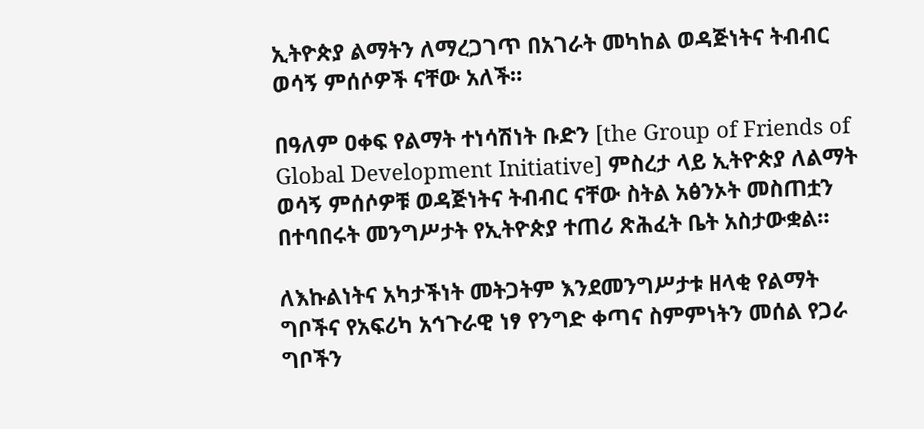ኢትዮጵያ ልማትን ለማረጋገጥ በአገራት መካከል ወዳጅነትና ትብብር ወሳኝ ምሰሶዎች ናቸው አለች።

በዓለም ዐቀፍ የልማት ተነሳሽነት ቡድን [the Group of Friends of Global Development Initiative] ምስረታ ላይ ኢትዮጵያ ለልማት ወሳኝ ምሰሶዎቹ ወዳጅነትና ትብብር ናቸው ስትል አፅንኦት መስጠቷን በተባበሩት መንግሥታት የኢትዮጵያ ተጠሪ ጽሕፈት ቤት አስታውቋል።

ለእኩልነትና አካታችነት መትጋትም እንደመንግሥታቱ ዘላቂ የልማት ግቦችና የአፍሪካ አኅጉራዊ ነፃ የንግድ ቀጣና ስምምነትን መሰል የጋራ ግቦችን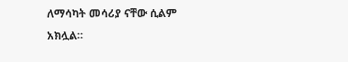ለማሳካት መሳሪያ ናቸው ሲልም አክሏል።